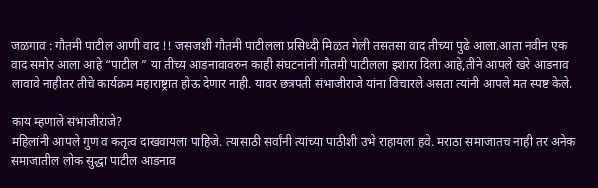जळगाव : गौतमी पाटील आणी वाद !! जसजशी गौतमी पाटीलला प्रसिध्दी मिळत गेली तसतसा वाद तीच्या पुढे आला.आता नवीन एक वाद समोर आला आहे “पाटील ” या तीच्य आडनावावरुन काही संघटनांनी गौतमी पाटीलला इशारा दिला आहे,तीने आपले खरे आडनाव लावावे नाहीतर तीचे कार्यक्रम महाराष्ट्रात होऊ देणार नाही. यावर छत्रपती संभाजीराजे यांना विचारले असता त्यांनी आपले मत स्पष्ट केले.

काय म्हणाले संभाजीराजे?
महिलांनी आपले गुण व कतृत्व दाखवायला पाहिजे. त्यासाठी सर्वांनी त्यांच्या पाठीशी उभे राहायला हवे. मराठा समाजातच नाही तर अनेक समाजातील लोक सुद्धा पाटील आडनाव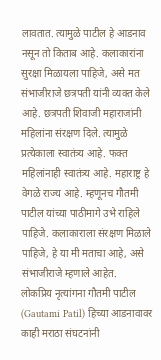लावतात. त्यामुळे पाटील हे आडनाव नसून तो किताब आहे. कलाकारांना सुरक्षा मिळायला पाहिजे, असे मत संभाजीराजे छत्रपती यांनी व्यक्त केले आहे. छत्रपती शिवाजी महाराजांनी महिलांना संरक्षण दिले. त्यामुळे प्रत्येकाला स्वातंत्र्य आहे. फक्त महिलांनाही स्वातंत्र्य आहे. महाराष्ट्र हे वेगळे राज्य आहे. म्हणूनच गौतमी पाटील यांच्या पाठीमागे उभे राहिले पाहिजे. कलाकाराला संरक्षण मिळाले पाहिजे, हे या मी मताचा आहे, असे संभाजीराजे म्हणाले आहेत.
लोकप्रिय नृत्यांगना गौतमी पाटील (Gautami Patil) हिच्या आडनावावर काही मराठा संघटनांनी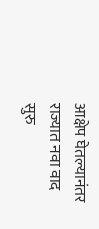आक्षेप घेतल्यानंतर राज्यात नवा वाद सुरु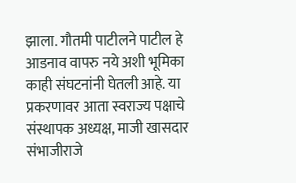झाला. गौतमी पाटीलने पाटील हे आडनाव वापरु नये अशी भूमिका काही संघटनांनी घेतली आहे. या प्रकरणावर आता स्वराज्य पक्षाचे संस्थापक अध्यक्ष, माजी खासदार संभाजीराजे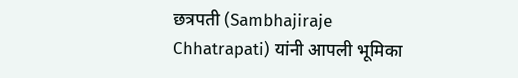छत्रपती (Sambhajiraje Chhatrapati) यांनी आपली भूमिका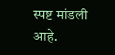स्पष्ट मांडली आहे.